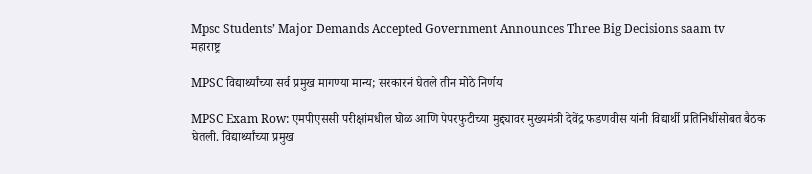Mpsc Students’ Major Demands Accepted Government Announces Three Big Decisions saam tv
महाराष्ट्र

MPSC विद्यार्थ्यांच्या सर्व प्रमुख मागण्या मान्य; सरकारनं घेतले तीन मोठे निर्णय

MPSC Exam Row: एमपीएससी परीक्षांमधील घोळ आणि पेपरफुटीच्या मुद्द्यावर मुख्यमंत्री देवेंद्र फडणवीस यांनी विद्यार्थी प्रतिनिधींसोबत बैठक घेतली. विद्यार्थ्यांच्या प्रमुख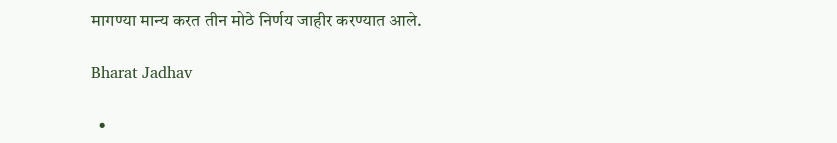मागण्या मान्य करत तीन मोठे निर्णय जाहीर करण्यात आले.

Bharat Jadhav

  •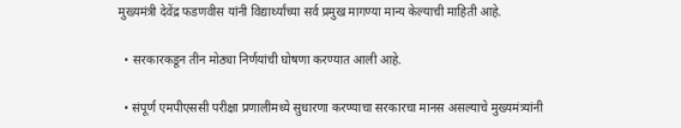मुख्यमंत्री देवेंद्र फडणवीस यांनी विद्यार्थ्यांच्या सर्व प्रमुख मागण्या मान्य केल्याची माहिती आहे.

  • सरकारकडून तीन मोठ्या निर्णयांची घोषणा करण्यात आली आहे.

  • संपूर्ण एमपीएससी परीक्षा प्रणालीमध्ये सुधारणा करण्याचा सरकारचा मानस असल्याचे मुख्यमंत्र्यांनी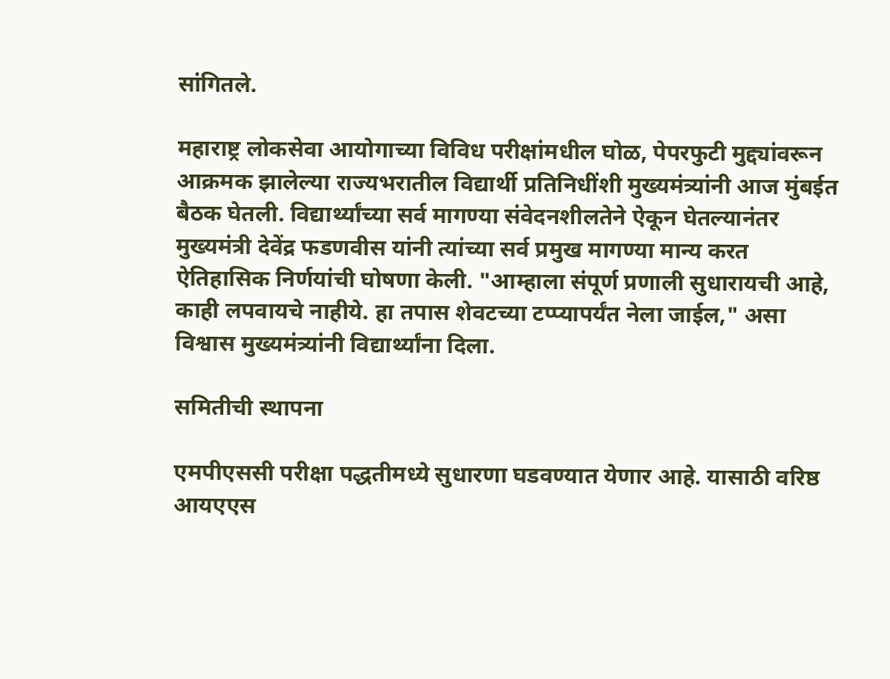सांगितले.

महाराष्ट्र लोकसेवा आयोगाच्या विविध परीक्षांमधील घोळ, पेपरफुटी मुद्द्यांवरून आक्रमक झालेल्या राज्यभरातील विद्यार्थी प्रतिनिधींशी मुख्यमंत्र्यांनी आज मुंबईत बैठक घेतली. विद्यार्थ्यांच्या सर्व मागण्या संवेदनशीलतेने ऐकून घेतल्यानंतर मुख्यमंत्री देवेंद्र फडणवीस यांनी त्यांच्या सर्व प्रमुख मागण्या मान्य करत ऐतिहासिक निर्णयांची घोषणा केली. "आम्हाला संपूर्ण प्रणाली सुधारायची आहे, काही लपवायचे नाहीये. हा तपास शेवटच्या टप्प्यापर्यंत नेला जाईल," असा विश्वास मुख्यमंत्र्यांनी विद्यार्थ्यांना दिला.

समितीची स्थापना

एमपीएससी परीक्षा पद्धतीमध्ये सुधारणा घडवण्यात येणार आहे. यासाठी वरिष्ठ आयएएस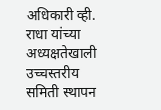अधिकारी व्ही. राधा यांच्या अध्यक्षतेखाली उच्चस्तरीय समिती स्थापन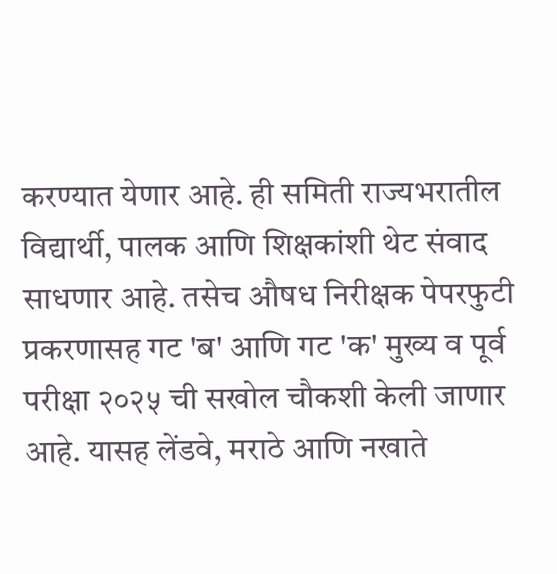करण्यात येणार आहे. ही समिती राज्यभरातील विद्यार्थी, पालक आणि शिक्षकांशी थेट संवाद साधणार आहे. तसेच औषध निरीक्षक पेपरफुटी प्रकरणासह गट 'ब' आणि गट 'क' मुख्य व पूर्व परीक्षा २०२५ ची सखोल चौकशी केली जाणार आहे. यासह लेंडवे, मराठे आणि नखाते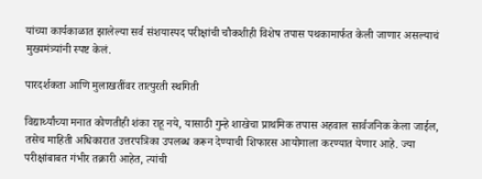यांच्या कार्यकाळात झालेल्या सर्व संशयास्पद परीक्षांची चौकशीही विशेष तपास पथकामार्फत केली जाणार असल्याचं मुख्यमंत्र्यांनी स्पष्ट केलं.

पारदर्शकता आणि मुलाखतींवर तात्पुरती स्थगिती

विद्यार्थ्यांच्या मनात कोणतीही शंका राहू नये, यासाठी गुन्हे शाखेचा प्राथमिक तपास अहवाल सार्वजनिक केला जाईल, तसेच माहिती अधिकारात उत्तरपत्रिका उपलब्ध करून देण्याची शिफारस आयोगाला करण्यात येणार आहे. ज्या परीक्षांबाबत गंभीर तक्रारी आहेत, त्यांची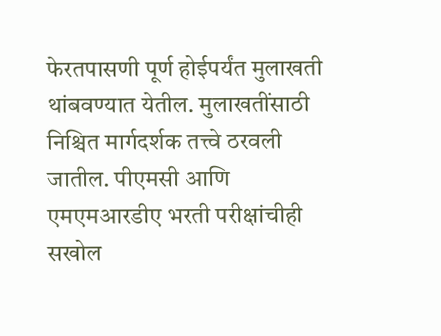फेरतपासणी पूर्ण होईपर्यंत मुलाखती थांबवण्यात येतील. मुलाखतींसाठी निश्चित मार्गदर्शक तत्त्वे ठरवली जातील. पीएमसी आणि एमएमआरडीए भरती परीक्षांचीही सखोल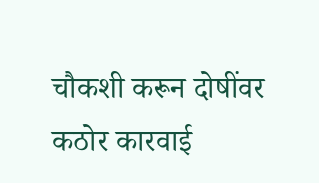चौकशी करून दोषींवर कठोर कारवाई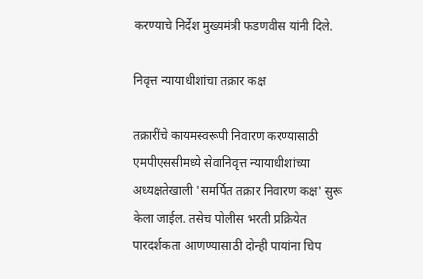करण्याचे निर्देश मुख्यमंत्री फडणवीस यांनी दिले.

निवृत्त न्यायाधीशांचा तक्रार कक्ष

तक्रारींचे कायमस्वरूपी निवारण करण्यासाठी एमपीएससीमध्ये सेवानिवृत्त न्यायाधीशांच्या अध्यक्षतेखाली 'समर्पित तक्रार निवारण कक्ष' सुरू केला जाईल. तसेच पोलीस भरती प्रक्रियेत पारदर्शकता आणण्यासाठी दोन्ही पायांना चिप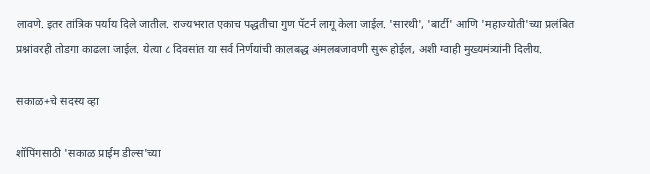लावणे. इतर तांत्रिक पर्याय दिले जातील. राज्यभरात एकाच पद्धतीचा गुण पॅटर्न लागू केला जाईल. 'सारथी', 'बार्टी' आणि 'महाज्योती'च्या प्रलंबित प्रश्नांवरही तोडगा काढला जाईल. येत्या ८ दिवसांत या सर्व निर्णयांची कालबद्ध अंमलबजावणी सुरू होईल, अशी ग्वाही मुख्यमंत्र्यांनी दिलीय.

सकाळ+चे सदस्य व्हा

शॉपिंगसाठी 'सकाळ प्राईम डील्स'च्या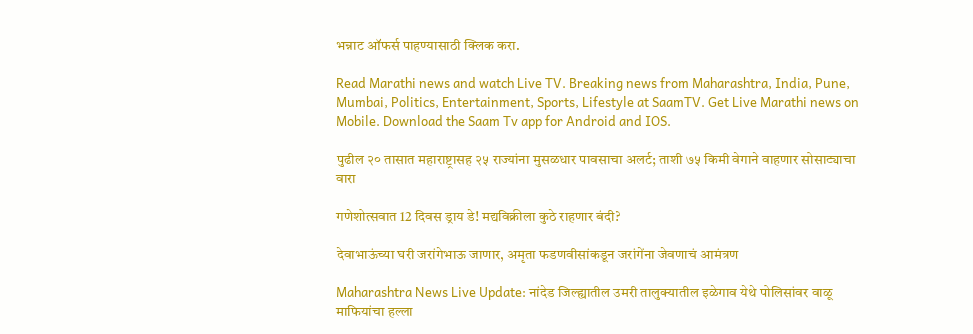भन्नाट ऑफर्स पाहण्यासाठी क्लिक करा.

Read Marathi news and watch Live TV. Breaking news from Maharashtra, India, Pune, Mumbai, Politics, Entertainment, Sports, Lifestyle at SaamTV. Get Live Marathi news on Mobile. Download the Saam Tv app for Android and IOS.

पुढील २० तासात महाराष्ट्रासह २५ राज्यांना मुसळधार पावसाचा अलर्ट; ताशी ७५ किमी वेगाने वाहणार सोसाट्याचा वारा

गणेशोत्सवात 12 दिवस ड्राय डे! मद्यविक्रीला कुठे राहणार बंदी?

देवाभाऊंच्या घरी जरांगेभाऊ जाणार, अमृता फडणवीसांकडून जरांगेंना जेवणाचं आमंत्रण

Maharashtra News Live Update: नांदेड जिल्ह्यातील उमरी तालुक्यातील इळेगाव येथे पोलिसांवर वाळू माफियांचा हल्ला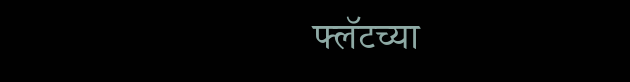फ्लॅटच्या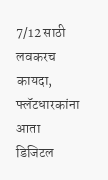7/12 साठी लवकरच कायदा, फ्लॅटधारकांना आता डिजिटल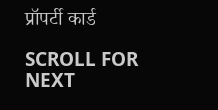प्रॉपर्टी कार्ड

SCROLL FOR NEXT